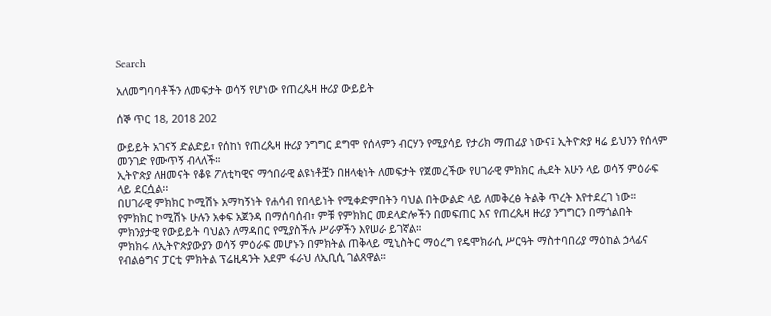Search

አለመግባባቶችን ለመፍታት ወሳኝ የሆነው የጠረጴዛ ዙሪያ ውይይት

ሰኞ ጥር 18, 2018 202

ውይይት አገናኝ ድልድይ፣ የሰከነ የጠረጴዛ ዙሪያ ንግግር ደግሞ የሰላምን ብርሃን የሚያሳይ የታሪክ ማጠፊያ ነውና፤ ኢትዮጵያ ዛሬ ይህንን የሰላም መንገድ የሙጥኝ ብላለች።
ኢትዮጵያ ለዘመናት የቆዩ ፖለቲካዊና ማኅበራዊ ልዩነቶቿን በዘላቂነት ለመፍታት የጀመረችው የሀገራዊ ምክክር ሒደት አሁን ላይ ወሳኝ ምዕራፍ ላይ ደርሷል፡፡
በሀገራዊ ምክክር ኮሚሽኑ አማካኝነት የሐሳብ የበላይነት የሚቀድምበትን ባህል በትውልድ ላይ ለመቅረፅ ትልቅ ጥረት እየተደረገ ነው።
የምክክር ኮሚሽኑ ሁሉን አቀፍ አጀንዳ በማሰባሰብ፣ ምቹ የምክክር መደላድሎችን በመፍጠር እና የጠረጴዛ ዙሪያ ንግግርን በማጎልበት ምክንያታዊ የውይይት ባህልን ለማዳበር የሚያስችሉ ሥራዎችን እየሠራ ይገኛል።
ምክክሩ ለኢትዮጵያውያን ወሳኝ ምዕራፍ መሆኑን በምክትል ጠቅላይ ሚኒስትር ማዕረግ የዴሞክራሲ ሥርዓት ማስተባበሪያ ማዕከል ኃላፊና የብልፅግና ፓርቲ ምክትል ፕሬዚዳንት አደም ፋራህ ለኢቢሲ ገልጸዋል።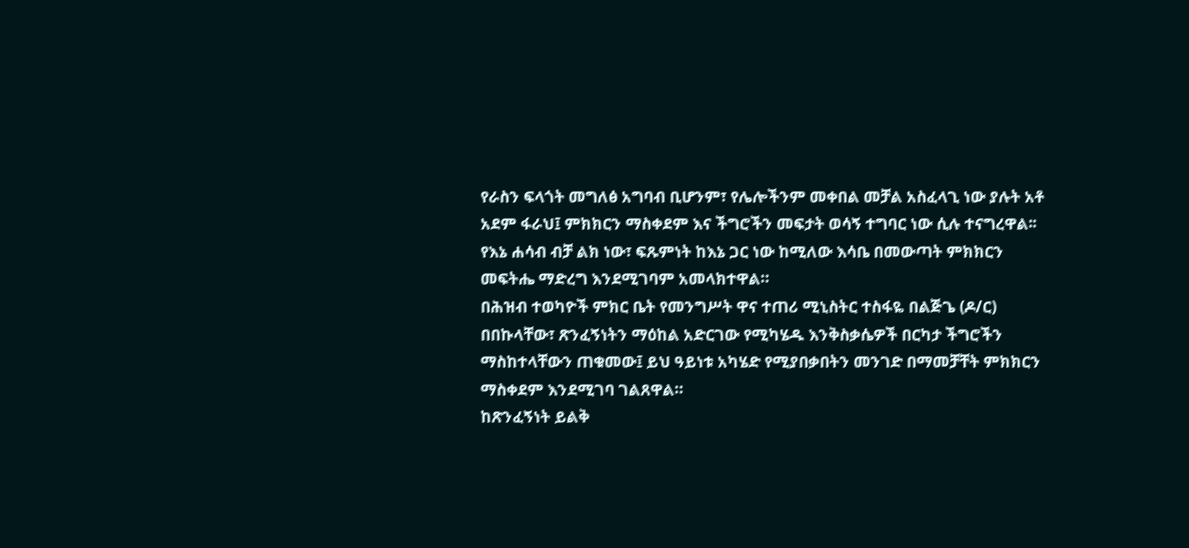የራስን ፍላጎት መግለፅ አግባብ ቢሆንም፣ የሌሎችንም መቀበል መቻል አስፈላጊ ነው ያሉት አቶ አደም ፋራህ፤ ምክክርን ማስቀደም እና ችግሮችን መፍታት ወሳኝ ተግባር ነው ሲሉ ተናግረዋል፡፡
የእኔ ሐሳብ ብቻ ልክ ነው፣ ፍጹምነት ከእኔ ጋር ነው ከሚለው እሳቤ በመውጣት ምክክርን መፍትሔ ማድረግ እንደሚገባም አመላክተዋል።
በሕዝብ ተወካዮች ምክር ቤት የመንግሥት ዋና ተጠሪ ሚኒስትር ተስፋዬ በልጅጌ (ዶ/ር) በበኩላቸው፣ ጽንፈኝነትን ማዕከል አድርገው የሚካሄዱ እንቅስቃሴዎች በርካታ ችግሮችን ማስከተላቸውን ጠቁመው፤ ይህ ዓይነቱ አካሄድ የሚያበቃበትን መንገድ በማመቻቸት ምክክርን ማስቀደም እንደሚገባ ገልጸዋል።
ከጽንፈኝነት ይልቅ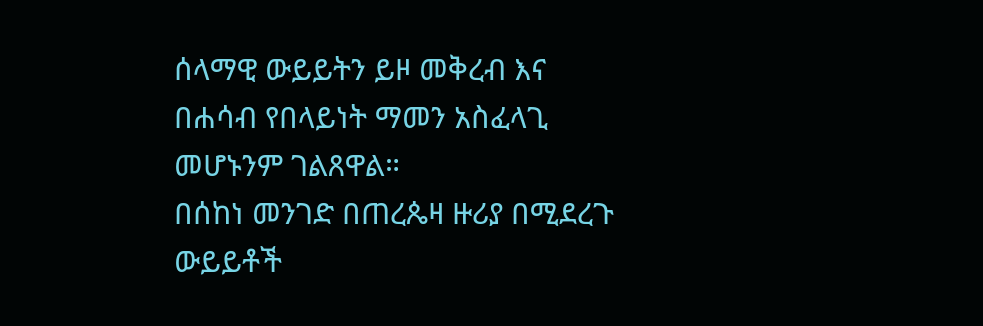ሰላማዊ ውይይትን ይዞ መቅረብ እና በሐሳብ የበላይነት ማመን አስፈላጊ መሆኑንም ገልጸዋል።
በሰከነ መንገድ በጠረጴዛ ዙሪያ በሚደረጉ ውይይቶች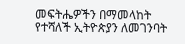መፍትሔዎችን በማመላከት የተሻለች ኢትዮጵያን ለመገንባት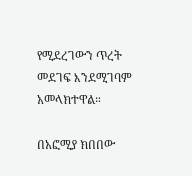የሚደረገውን ጥረት መደገፍ እንደሚገባም አመላክተዋል።

በአፎሚያ ክበበው